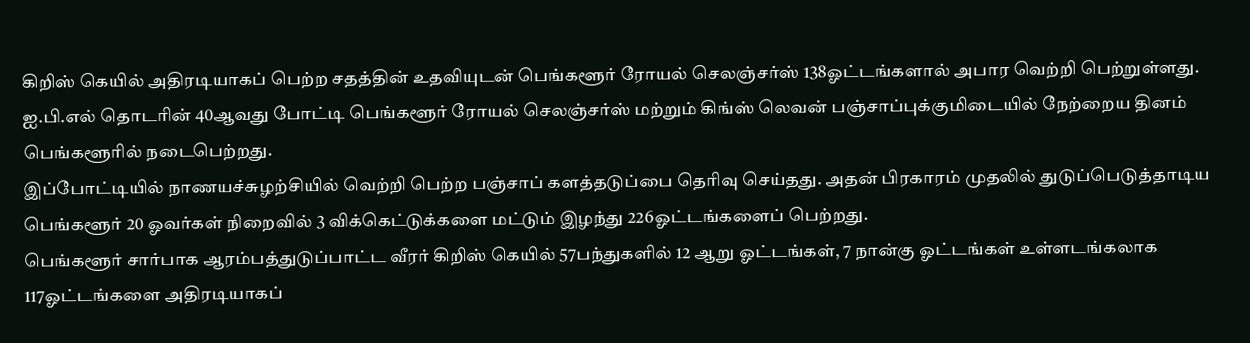கிறிஸ் கெயில் அதிரடியாகப் பெற்ற சதத்தின் உதவியுடன் பெங்களூர் ரோயல் செலஞ்சர்ஸ் 138ஓட்டங்களால் அபார வெற்றி பெற்றுள்ளது. ஐ.பி.எல் தொடரின் 40ஆவது போட்டி பெங்களூர் ரோயல் செலஞ்சர்ஸ் மற்றும் கிங்ஸ் லெவன் பஞ்சாப்புக்குமிடையில் நேற்றைய தினம் பெங்களூரில் நடைபெற்றது.
இப்போட்டியில் நாணயச்சுழற்சியில் வெற்றி பெற்ற பஞ்சாப் களத்தடுப்பை தெரிவு செய்தது. அதன் பிரகாரம் முதலில் துடுப்பெடுத்தாடிய பெங்களூர் 20 ஓவர்கள் நிறைவில் 3 விக்கெட்டுக்களை மட்டும் இழந்து 226ஓட்டங்களைப் பெற்றது.
பெங்களூர் சார்பாக ஆரம்பத்துடுப்பாட்ட வீரர் கிறிஸ் கெயில் 57பந்துகளில் 12 ஆறு ஓட்டங்கள், 7 நான்கு ஓட்டங்கள் உள்ளடங்கலாக 117ஓட்டங்களை அதிரடியாகப்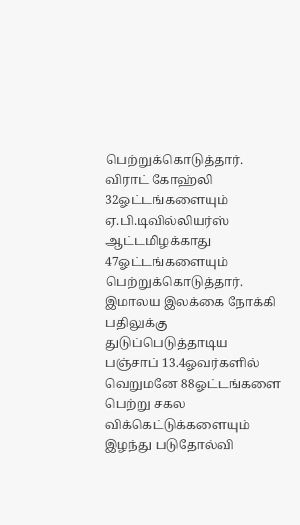பெற்றுக்கொடுத்தார். விராட் கோஹ்லி 32ஓட்டங்களையும் ஏ.பி.டிவில்லியர்ஸ் ஆட்டமிழக்காது 47ஓட்டங்களையும் பெற்றுக்கொடுத்தார்.
இமாலய இலக்கை நோக்கி பதிலுக்கு துடுப்பெடுத்தாடிய பஞ்சாப் 13.4ஓவர்களில் வெறுமனே 88ஓட்டங்களை பெற்று சகல விக்கெட்டுக்களையும் இழந்து படுதோல்வி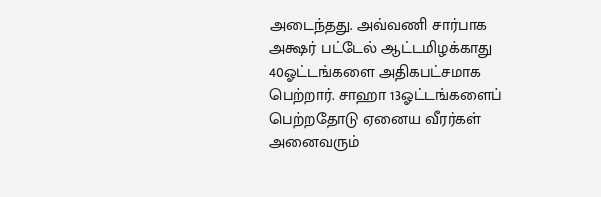அடைந்தது. அவ்வணி சார்பாக அக்ஷர் பட்டேல் ஆட்டமிழக்காது 40ஓட்டங்களை அதிகபட்சமாக பெற்றார். சாஹா 13ஓட்டங்களைப் பெற்றதோடு ஏனைய வீரர்கள் அனைவரும்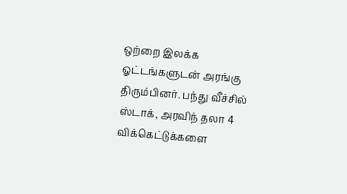ஒற்றை இலக்க ஓட்டங்களுடன் அரங்கு திரும்பினர். பந்து வீச்சில் ஸ்டாக், அரவிந் தலா 4 விக்கெட்டுக்களை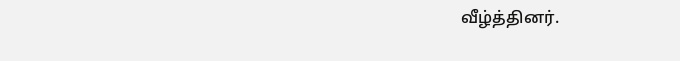வீழ்த்தினர்.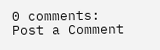0 comments:
Post a Comment